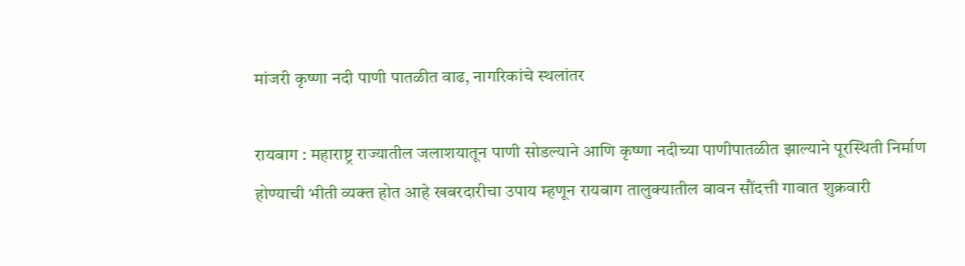मांजरी कृष्णा नदी पाणी पातळीत वाढ, नागरिकांचे स्थलांतर

रायबाग : महाराष्ट्र राज्यातील जलाशयातून पाणी सोडल्याने आणि कृष्णा नदीच्या पाणीपातळीत झाल्याने पूरस्थिती निर्माण होण्याची भीती व्यक्त होत आहे खबरदारीचा उपाय म्हणून रायबाग तालुक्यातील बावन सौंदत्ती गावात शुक्रवारी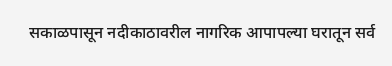सकाळपासून नदीकाठावरील नागरिक आपापल्या घरातून सर्व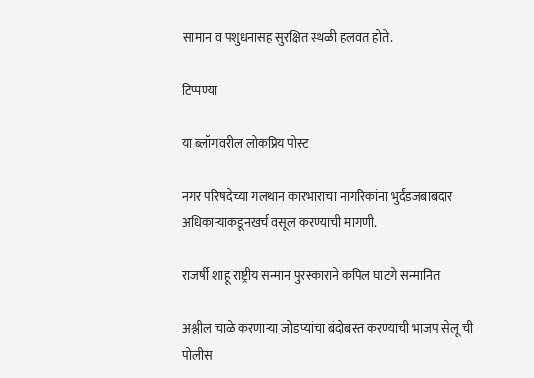सामान व पशुधनासह सुरक्षित स्थळी हलवत होते.

टिप्पण्या

या ब्लॉगवरील लोकप्रिय पोस्ट

नगर परिषदेच्या गलथान कारभाराचा नागरिकांना भुर्दंडजबाबदार अधिकाऱ्याकडूनखर्च वसूल करण्याची मागणी.

राजर्षी शाहू राष्ट्रीय सन्मान पुरस्काराने कपिल घाटगे सन्मानित

अश्लील चाळे करणार्‍या जोडप्यांचा बंदोबस्त करण्याची भाजप सेलू ची पोलीस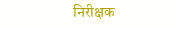निरीक्षक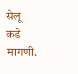सेलू कडे मागणी.